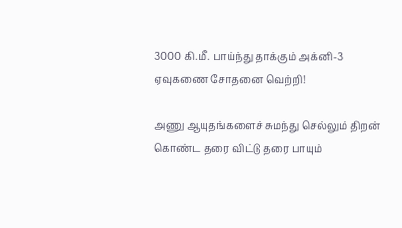3000 கி.மீ. பாய்ந்து தாக்கும் அக்னி-3 ஏவுகணை சோதனை வெற்றி!

அணு ஆயுதங்களைச் சுமந்து செல்லும் திறன் கொண்ட தரை விட்டு தரை பாயும்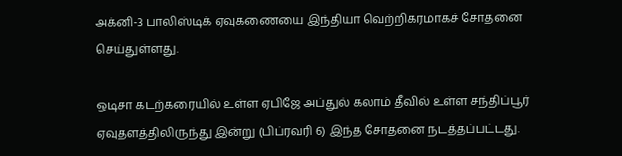அக்னி-3 பாலிஸ்டிக் ஏவுகணையை இந்தியா வெற்றிகரமாகச் சோதனை செய்துள்ளது.

ஒடிசா கடற்கரையில் உள்ள ஏபிஜே அப்துல் கலாம் தீவில் உள்ள சந்திப்பூர் ஏவுதளத்திலிருந்து இன்று (பிப்ரவரி 6) இந்த சோதனை நடத்தப்பட்டது.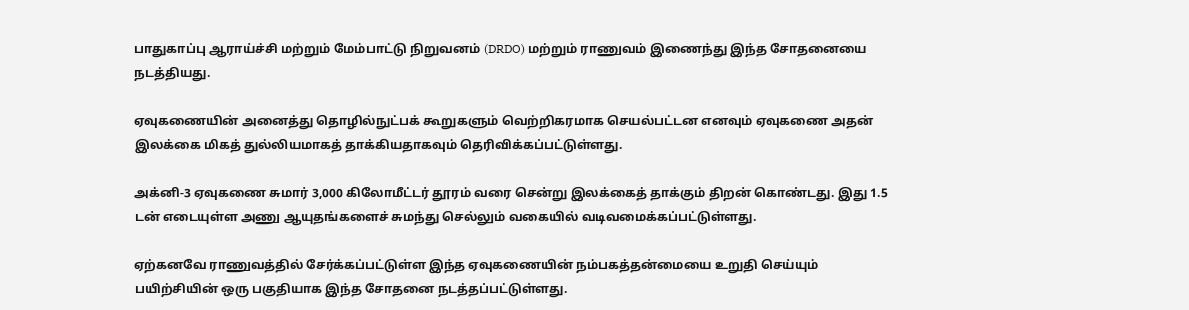பாதுகாப்பு ஆராய்ச்சி மற்றும் மேம்பாட்டு நிறுவனம் (DRDO) மற்றும் ராணுவம் இணைந்து இந்த சோதனையை நடத்தியது.

ஏவுகணையின் அனைத்து தொழில்நுட்பக் கூறுகளும் வெற்றிகரமாக செயல்பட்டன எனவும் ஏவுகணை அதன் இலக்கை மிகத் துல்லியமாகத் தாக்கியதாகவும் தெரிவிக்கப்பட்டுள்ளது.

அக்னி-3 ஏவுகணை சுமார் 3,000 கிலோமீட்டர் தூரம் வரை சென்று இலக்கைத் தாக்கும் திறன் கொண்டது. இது 1.5 டன் எடையுள்ள அணு ஆயுதங்களைச் சுமந்து செல்லும் வகையில் வடிவமைக்கப்பட்டுள்ளது.

ஏற்கனவே ராணுவத்தில் சேர்க்கப்பட்டுள்ள இந்த ஏவுகணையின் நம்பகத்தன்மையை உறுதி செய்யும் பயிற்சியின் ஒரு பகுதியாக இந்த சோதனை நடத்தப்பட்டுள்ளது.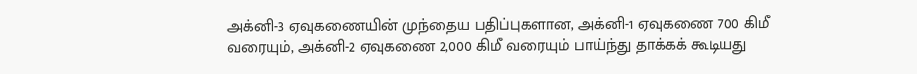அக்னி-3 ஏவுகணையின் முந்தைய பதிப்புகளான, அக்னி-1 ஏவுகணை 700 கிமீ வரையும், அக்னி-2 ஏவுகணை 2,000 கிமீ வரையும் பாய்ந்து தாக்கக் கூடியது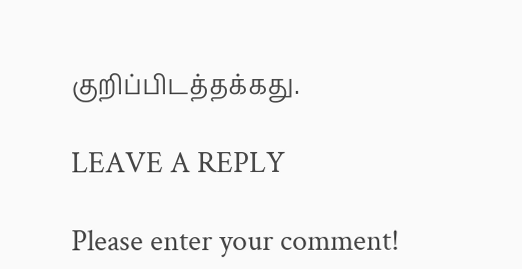குறிப்பிடத்தக்கது.

LEAVE A REPLY

Please enter your comment!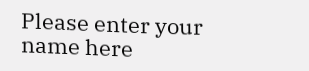Please enter your name here